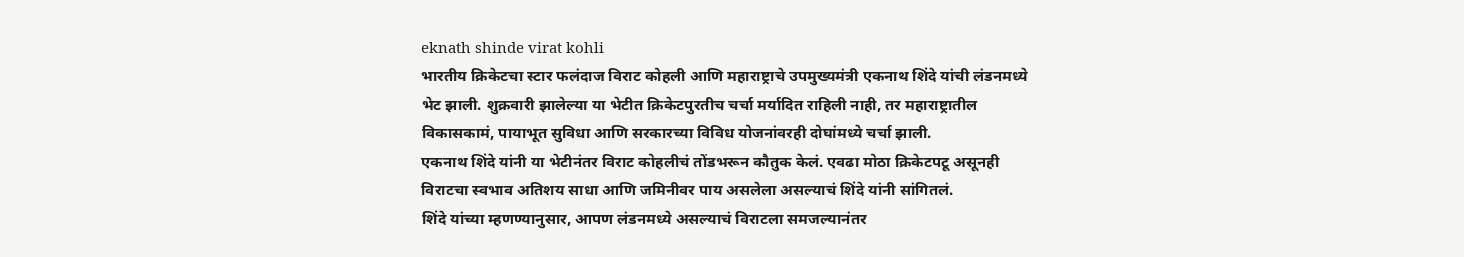eknath shinde virat kohli
भारतीय क्रिकेटचा स्टार फलंदाज विराट कोहली आणि महाराष्ट्राचे उपमुख्यमंत्री एकनाथ शिंदे यांची लंडनमध्ये भेट झाली. शुक्रवारी झालेल्या या भेटीत क्रिकेटपुरतीच चर्चा मर्यादित राहिली नाही, तर महाराष्ट्रातील विकासकामं, पायाभूत सुविधा आणि सरकारच्या विविध योजनांवरही दोघांमध्ये चर्चा झाली.
एकनाथ शिंदे यांनी या भेटीनंतर विराट कोहलीचं तोंडभरून कौतुक केलं. एवढा मोठा क्रिकेटपटू असूनही विराटचा स्वभाव अतिशय साधा आणि जमिनीवर पाय असलेला असल्याचं शिंदे यांनी सांगितलं.
शिंदे यांच्या म्हणण्यानुसार, आपण लंडनमध्ये असल्याचं विराटला समजल्यानंतर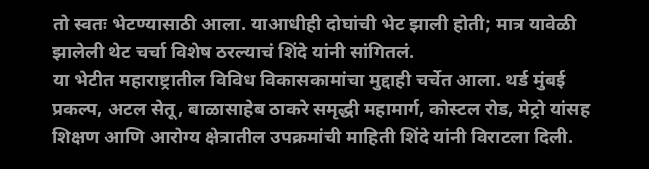तो स्वतः भेटण्यासाठी आला. याआधीही दोघांची भेट झाली होती; मात्र यावेळी झालेली थेट चर्चा विशेष ठरल्याचं शिंदे यांनी सांगितलं.
या भेटीत महाराष्ट्रातील विविध विकासकामांचा मुद्दाही चर्चेत आला. थर्ड मुंबई प्रकल्प, अटल सेतू, बाळासाहेब ठाकरे समृद्धी महामार्ग, कोस्टल रोड, मेट्रो यांसह शिक्षण आणि आरोग्य क्षेत्रातील उपक्रमांची माहिती शिंदे यांनी विराटला दिली.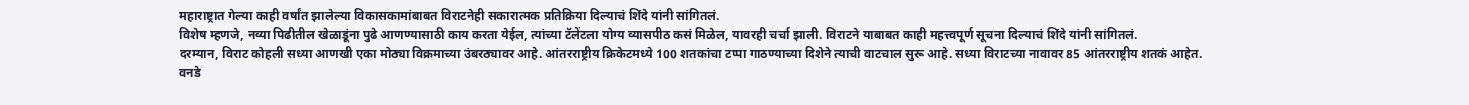महाराष्ट्रात गेल्या काही वर्षांत झालेल्या विकासकामांबाबत विराटनेही सकारात्मक प्रतिक्रिया दिल्याचं शिंदे यांनी सांगितलं.
विशेष म्हणजे, नव्या पिढीतील खेळाडूंना पुढे आणण्यासाठी काय करता येईल, त्यांच्या टॅलेंटला योग्य व्यासपीठ कसं मिळेल, यावरही चर्चा झाली. विराटने याबाबत काही महत्त्वपूर्ण सूचना दिल्याचं शिंदे यांनी सांगितलं.
दरम्यान, विराट कोहली सध्या आणखी एका मोठ्या विक्रमाच्या उंबरठ्यावर आहे. आंतरराष्ट्रीय क्रिकेटमध्ये 100 शतकांचा टप्पा गाठण्याच्या दिशेने त्याची वाटचाल सुरू आहे. सध्या विराटच्या नावावर 85 आंतरराष्ट्रीय शतकं आहेत.
वनडे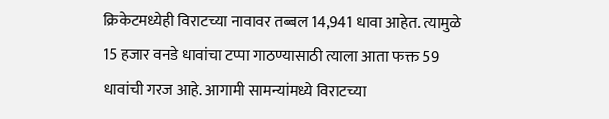क्रिकेटमध्येही विराटच्या नावावर तब्बल 14,941 धावा आहेत. त्यामुळे 15 हजार वनडे धावांचा टप्पा गाठण्यासाठी त्याला आता फक्त 59 धावांची गरज आहे. आगामी सामन्यांमध्ये विराटच्या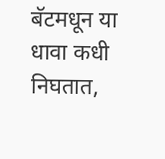बॅटमधून या धावा कधी निघतात,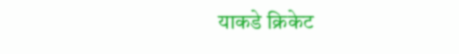याकडे क्रिकेट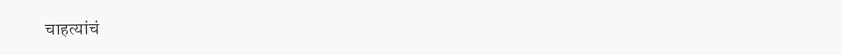चाहत्यांचं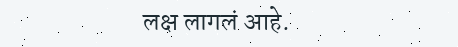लक्ष लागलं आहे.